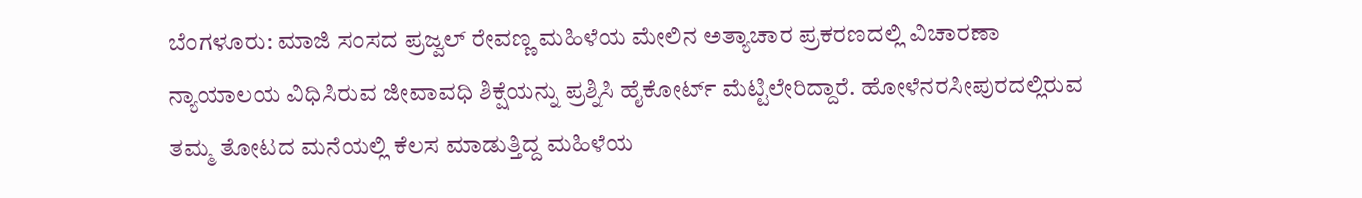ಬೆಂಗಳೂರು: ಮಾಜಿ ಸಂಸದ ಪ್ರಜ್ವಲ್ ರೇವಣ್ಣ ಮಹಿಳೆಯ ಮೇಲಿನ ಅತ್ಯಾಚಾರ ಪ್ರಕರಣದಲ್ಲಿ ವಿಚಾರಣಾ ನ್ಯಾಯಾಲಯ ವಿಧಿಸಿರುವ ಜೀವಾವಧಿ ಶಿಕ್ಷೆಯನ್ನು ಪ್ರಶ್ನಿಸಿ ಹೈಕೋರ್ಟ್ ಮೆಟ್ಟಿಲೇರಿದ್ದಾರೆ. ಹೋಳೆನರಸೀಪುರದಲ್ಲಿರುವ ತಮ್ಮ ತೋಟದ ಮನೆಯಲ್ಲಿ ಕೆಲಸ ಮಾಡುತ್ತಿದ್ದ ಮಹಿಳೆಯ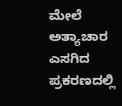ಮೇಲೆ ಅತ್ಯಾಚಾರ ಎಸಗಿದ ಪ್ರಕರಣದಲ್ಲಿ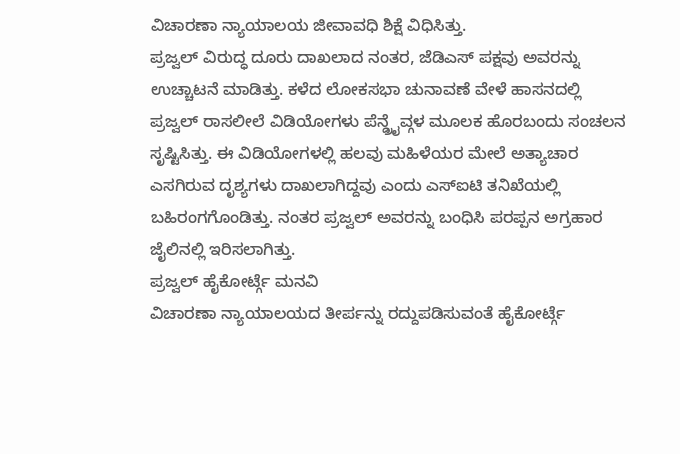ವಿಚಾರಣಾ ನ್ಯಾಯಾಲಯ ಜೀವಾವಧಿ ಶಿಕ್ಷೆ ವಿಧಿಸಿತ್ತು.
ಪ್ರಜ್ವಲ್ ವಿರುದ್ಧ ದೂರು ದಾಖಲಾದ ನಂತರ, ಜೆಡಿಎಸ್ ಪಕ್ಷವು ಅವರನ್ನು ಉಚ್ಚಾಟನೆ ಮಾಡಿತ್ತು. ಕಳೆದ ಲೋಕಸಭಾ ಚುನಾವಣೆ ವೇಳೆ ಹಾಸನದಲ್ಲಿ ಪ್ರಜ್ವಲ್ ರಾಸಲೀಲೆ ವಿಡಿಯೋಗಳು ಪೆನ್ಡ್ರೈವ್ಗಳ ಮೂಲಕ ಹೊರಬಂದು ಸಂಚಲನ ಸೃಷ್ಟಿಸಿತ್ತು. ಈ ವಿಡಿಯೋಗಳಲ್ಲಿ ಹಲವು ಮಹಿಳೆಯರ ಮೇಲೆ ಅತ್ಯಾಚಾರ ಎಸಗಿರುವ ದೃಶ್ಯಗಳು ದಾಖಲಾಗಿದ್ದವು ಎಂದು ಎಸ್ಐಟಿ ತನಿಖೆಯಲ್ಲಿ ಬಹಿರಂಗಗೊಂಡಿತ್ತು. ನಂತರ ಪ್ರಜ್ವಲ್ ಅವರನ್ನು ಬಂಧಿಸಿ ಪರಪ್ಪನ ಅಗ್ರಹಾರ ಜೈಲಿನಲ್ಲಿ ಇರಿಸಲಾಗಿತ್ತು.
ಪ್ರಜ್ವಲ್ ಹೈಕೋರ್ಟ್ಗೆ ಮನವಿ
ವಿಚಾರಣಾ ನ್ಯಾಯಾಲಯದ ತೀರ್ಪನ್ನು ರದ್ದುಪಡಿಸುವಂತೆ ಹೈಕೋರ್ಟ್ಗೆ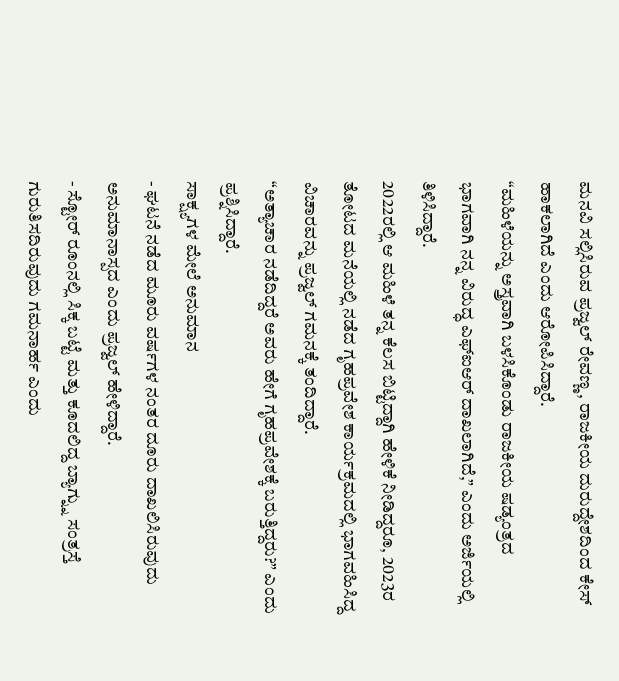ಮನವಿ ಸಲ್ಲಿಸಿರುವ ಪ್ರಜ್ವಲ್ ರೇವಣ್ಣ, ರಾಜಕೀಯ ದುರುದ್ದೇಶದಿಂದ ಕೇಸ್ ಹಾಕಲಾಗಿದೆ ಎಂದು ಆರೋಪಿಸಿದ್ದಾರೆ.
“ಮಹಿಳೆಯನ್ನು ಅಸ್ತ್ರವಾಗಿ ಬಳಸಿಕೊಂಡು ರಾಜಕೀಯ ಷಡ್ಯಂತ್ರದ ಭಾಗವಾಗಿ ನನ್ನ ವಿರುದ್ಧ ಎಫ್ಐಆರ್ ದಾಖಲಾಗಿದೆ,” ಎಂದು ಅರ್ಜಿಯಲ್ಲಿ ತಿಳಿಸಿದ್ದಾರೆ.
2022ರಲ್ಲಿ ಆ ಮಹಿಳೆ ತನ್ನ ಕೆಲಸ ಬಿಟ್ಟಿದ್ದಾಗಿ ಹೇಳಿಕೆ ನೀಡಿದ್ದರೂ, 2023ರ ತೋಟದ ಮನೆಯಲ್ಲಿ ನಡೆದ ಗೃಹಪ್ರವೇಶ ಕಾರ್ಯಕ್ರಮದಲ್ಲಿ ಭಾಗವಹಿಸಿದ್ದ ವಿಚಾರವನ್ನು ಪ್ರಜ್ವಲ್ ಗಮನಕ್ಕೆ ತಂದಿದ್ದಾರೆ.
“ಅತ್ಯಾಚಾರ ನಡೆದಿದ್ದರೆ ಅವರು ಹೇಗೆ ಗೃಹಪ್ರವೇಶಕ್ಕೆ ಬರುತ್ತಿದ್ದರು?” ಎಂದು ಪ್ರಶ್ನಿಸಿದ್ದಾರೆ.
ಸಾಕ್ಷ್ಯಗಳ ಮೇಲೆ ಅನುಮಾನ
- ಘಟನೆ ನಡೆದ ಮೂರು ವರ್ಷಗಳ ನಂತರ ದೂರು ದಾಖಲಿಸಿರುವುದು ಅನುಮಾನಾಸ್ಪದ ಎಂದು ಪ್ರಜ್ವಲ್ ಹೇಳಿದ್ದಾರೆ.
- ಸ್ಟೋರ್ ರೂಂನಲ್ಲಿ ಸಿಕ್ಕ ಬಟ್ಟೆ ಮತ್ತು ಕೂದಲಿದ್ದ ಬ್ಯಾಗ್ನ್ನು ಸಂತ್ರಸ್ತೆ ಗುರುತಿಸದಿರುವುದು ಗಮನಾರ್ಹ ಎಂದು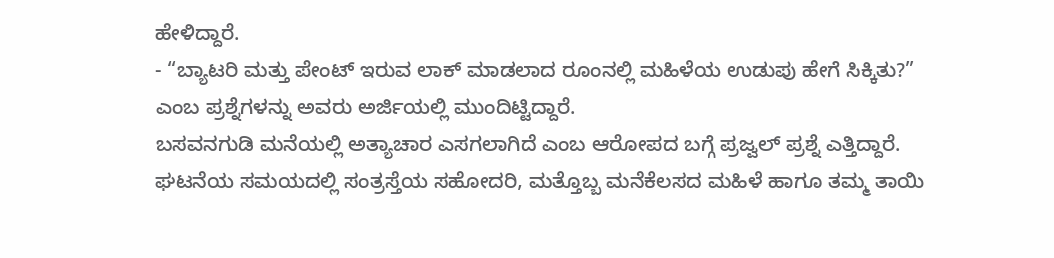ಹೇಳಿದ್ದಾರೆ.
- “ಬ್ಯಾಟರಿ ಮತ್ತು ಪೇಂಟ್ ಇರುವ ಲಾಕ್ ಮಾಡಲಾದ ರೂಂನಲ್ಲಿ ಮಹಿಳೆಯ ಉಡುಪು ಹೇಗೆ ಸಿಕ್ಕಿತು?” ಎಂಬ ಪ್ರಶ್ನೆಗಳನ್ನು ಅವರು ಅರ್ಜಿಯಲ್ಲಿ ಮುಂದಿಟ್ಟಿದ್ದಾರೆ.
ಬಸವನಗುಡಿ ಮನೆಯಲ್ಲಿ ಅತ್ಯಾಚಾರ ಎಸಗಲಾಗಿದೆ ಎಂಬ ಆರೋಪದ ಬಗ್ಗೆ ಪ್ರಜ್ವಲ್ ಪ್ರಶ್ನೆ ಎತ್ತಿದ್ದಾರೆ.
ಘಟನೆಯ ಸಮಯದಲ್ಲಿ ಸಂತ್ರಸ್ತೆಯ ಸಹೋದರಿ, ಮತ್ತೊಬ್ಬ ಮನೆಕೆಲಸದ ಮಹಿಳೆ ಹಾಗೂ ತಮ್ಮ ತಾಯಿ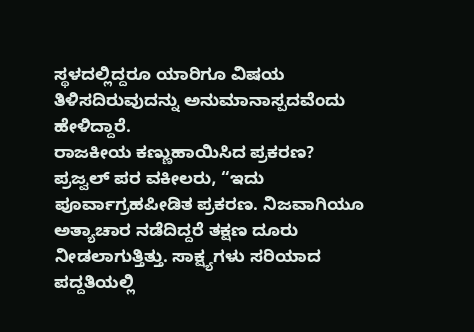ಸ್ಥಳದಲ್ಲಿದ್ದರೂ ಯಾರಿಗೂ ವಿಷಯ ತಿಳಿಸದಿರುವುದನ್ನು ಅನುಮಾನಾಸ್ಪದವೆಂದು ಹೇಳಿದ್ದಾರೆ.
ರಾಜಕೀಯ ಕಣ್ಣುಹಾಯಿಸಿದ ಪ್ರಕರಣ?
ಪ್ರಜ್ವಲ್ ಪರ ವಕೀಲರು, “ಇದು ಪೂರ್ವಾಗ್ರಹಪೀಡಿತ ಪ್ರಕರಣ. ನಿಜವಾಗಿಯೂ ಅತ್ಯಾಚಾರ ನಡೆದಿದ್ದರೆ ತಕ್ಷಣ ದೂರು ನೀಡಲಾಗುತ್ತಿತ್ತು. ಸಾಕ್ಷ್ಯಗಳು ಸರಿಯಾದ ಪದ್ದತಿಯಲ್ಲಿ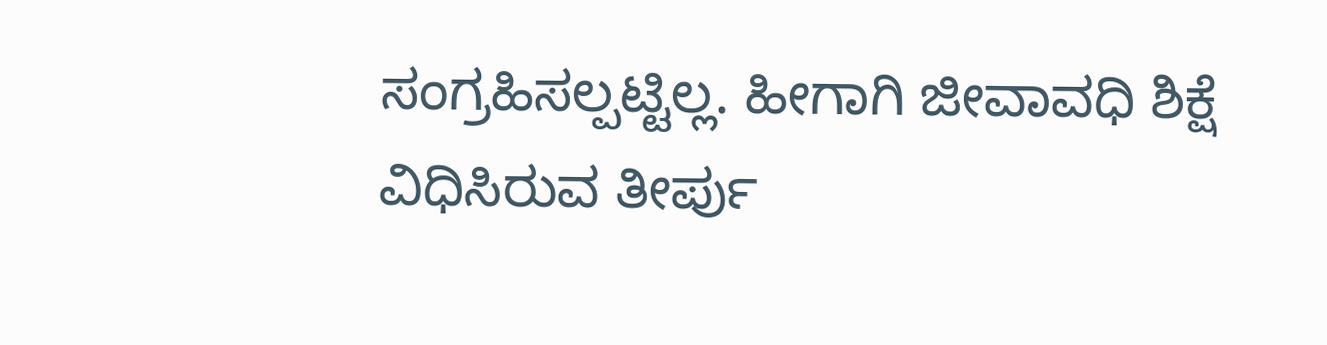ಸಂಗ್ರಹಿಸಲ್ಪಟ್ಟಿಲ್ಲ. ಹೀಗಾಗಿ ಜೀವಾವಧಿ ಶಿಕ್ಷೆ ವಿಧಿಸಿರುವ ತೀರ್ಪು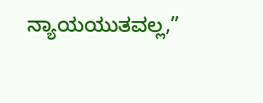ನ್ಯಾಯಯುತವಲ್ಲ,”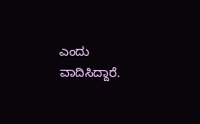ಎಂದು ವಾದಿಸಿದ್ದಾರೆ.